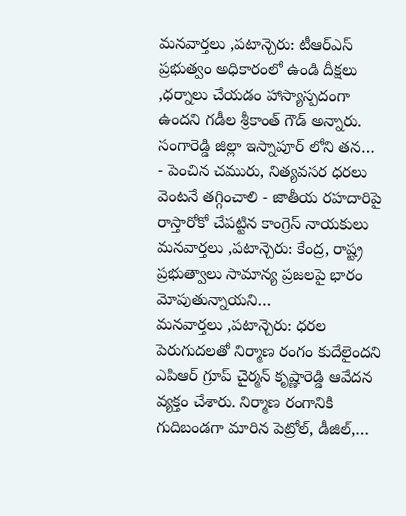మనవార్తలు ,పటాన్చెరు: టీఆర్ఎస్ ప్రభుత్వం అధికారంలో ఉండి దీక్షలు ,ధర్నాలు చేయడం హాస్యాస్పదంగా ఉందని గడీల శ్రీకాంత్ గౌడ్ అన్నారు. సంగారెడ్డి జిల్లా ఇస్నాపూర్ లోని తన…
- పెంచిన చమురు, నిత్యవసర ధరలు వెంటనే తగ్గించాలి - జాతీయ రహదారిపై రాస్తారోకో చేపట్టిన కాంగ్రెస్ నాయకులు మనవార్తలు ,పటాన్చెరు: కేంద్ర, రాష్ట్ర ప్రభుత్వాలు సామాన్య ప్రజలపై భారం మోపుతున్నాయని…
మనవార్తలు ,పటాన్చెరు: ధరల పెరుగుదలతో నిర్మాణ రంగం కుదేలైందని ఎపిఆర్ గ్రూప్ చైర్మన్ కృష్ణారెడ్డి ఆవేదన వ్యక్తం చేశారు. నిర్మాణ రంగానికి గుదిబండగా మారిన పెట్రోల్, డీజిల్,…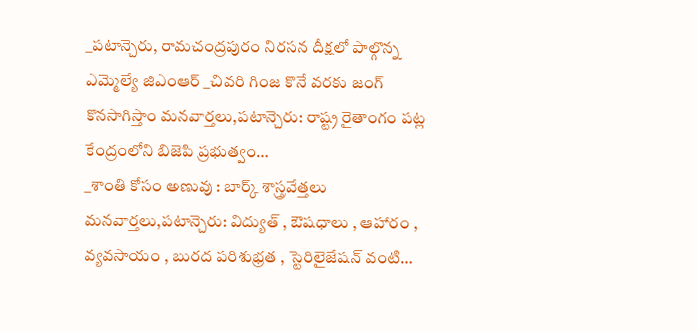_పటాన్చెరు, రామచంద్రపురం నిరసన దీక్షలో పాల్గొన్న ఎమ్మెల్యే జిఎంఆర్ _చివరి గింజ కొనే వరకు జంగ్ కొనసాగిస్తాం మనవార్తలు,పటాన్చెరు: రాష్ట్ర రైతాంగం పట్ల కేంద్రంలోని బిజెపి ప్రభుత్వం…
_శాంతి కోసం అణువు : బార్క్ శాస్త్రవేత్తలు మనవార్తలు,పటాన్చెరు: విద్యుత్ , ఔషధాలు , ఆహారం , వ్యవసాయం , బురద పరిశుభ్రత , స్టెరిలైజేషన్ వంటి…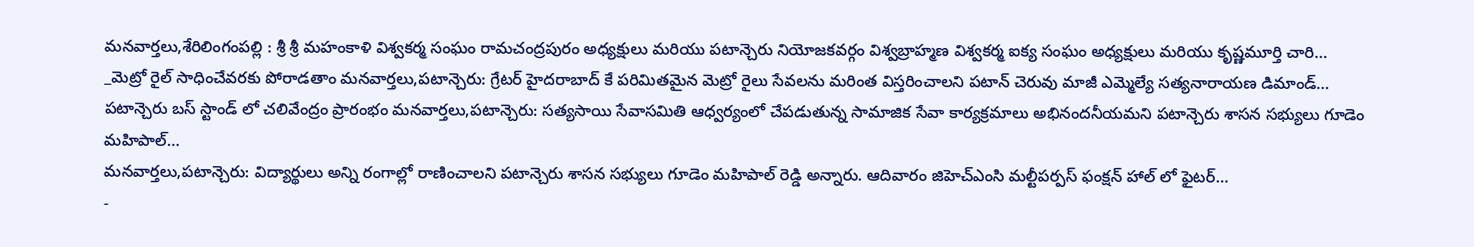మనవార్తలు,శేరిలింగంపల్లి : శ్రీ శ్రీ మహంకాళి విశ్వకర్మ సంఘం రామచంద్రపురం అధ్యక్షులు మరియు పటాన్చెరు నియోజకవర్గం విశ్వబ్రాహ్మణ విశ్వకర్మ ఐక్య సంఘం అధ్యక్షులు మరియు కృష్ణమూర్తి చారి…
_మెట్రో రైల్ సాధించేవరకు పోరాడతాం మనవార్తలు,పటాన్చెరు: గ్రేటర్ హైదరాబాద్ కే పరిమితమైన మెట్రో రైలు సేవలను మరింత విస్తరించాలని పటాన్ చెరువు మాజీ ఎమ్మెల్యే సత్యనారాయణ డిమాండ్…
పటాన్చెరు బస్ స్టాండ్ లో చలివేంద్రం ప్రారంభం మనవార్తలు,పటాన్చెరు: సత్యసాయి సేవాసమితి ఆధ్వర్యంలో చేపడుతున్న సామాజిక సేవా కార్యక్రమాలు అభినందనీయమని పటాన్చెరు శాసన సభ్యులు గూడెం మహిపాల్…
మనవార్తలు,పటాన్చెరు: విద్యార్థులు అన్ని రంగాల్లో రాణించాలని పటాన్చెరు శాసన సభ్యులు గూడెం మహిపాల్ రెడ్డి అన్నారు. ఆదివారం జిహెచ్ఎంసి మల్టీపర్పస్ ఫంక్షన్ హాల్ లో ఫైటర్…
-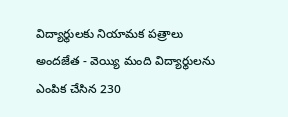విద్యార్థులకు నియామక పత్రాలు అందజేత - వెయ్యి మంది విద్యార్థులను ఎంపిక చేసిన 230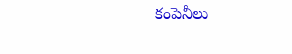కంపెనీలు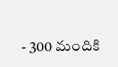- 300 మందికి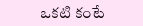ఒకటి కంటే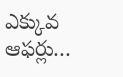ఎక్కువ ఆఫర్లు…